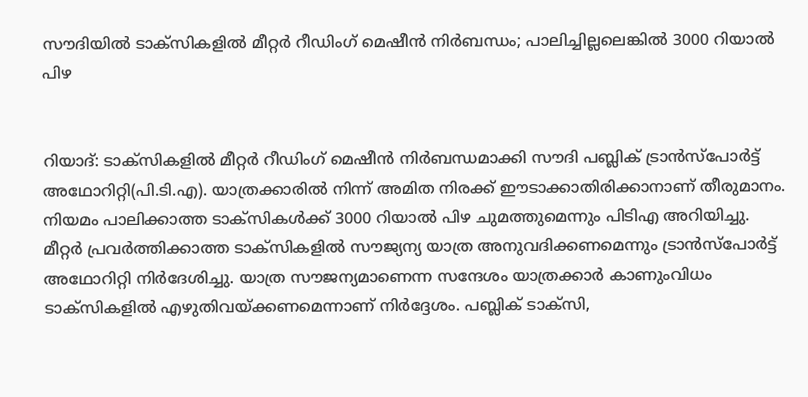സൗദിയിൽ ടാക്സികളിൽ മീറ്റർ റീഡിംഗ് മെഷീൻ നിർ‌ബന്ധം; പാലിച്ചില്ലലെങ്കിൽ 3000 റിയാൽ പിഴ


റിയാദ്: ടാക്‌സികളിൽ മീറ്റർ റീഡിംഗ് മെഷീൻ നിർബന്ധമാക്കി സൗദി പബ്ലിക് ട്രാൻസ്പോർ‌ട്ട് അഥോറിറ്റി(പി.ടി.എ). യാത്രക്കാരിൽ നിന്ന് അമിത നിരക്ക് ഈടാക്കാതിരിക്കാനാണ് തീരുമാനം. നിയമം പാലിക്കാത്ത ടാക്‌സികൾക്ക് 3000 റിയാൽ പിഴ ചുമത്തുമെന്നും പിടിഎ അറിയിച്ചു. മീറ്റർ പ്രവർത്തിക്കാത്ത ടാക്‌സികളിൽ സൗജ്യന്യ യാത്ര അനുവദിക്കണമെന്നും ട്രാൻസ്പോർ‌ട്ട് അഥോറിറ്റി നിർദേശിച്ചു. യാത്ര സൗജന്യമാണെന്ന സന്ദേശം യാത്രക്കാർ കാണുംവിധം ടാക്‌സികളിൽ എഴുതിവയ്ക്കണമെന്നാണ് നിർദ്ദേശം. പബ്ലിക് ടാക്‌സി,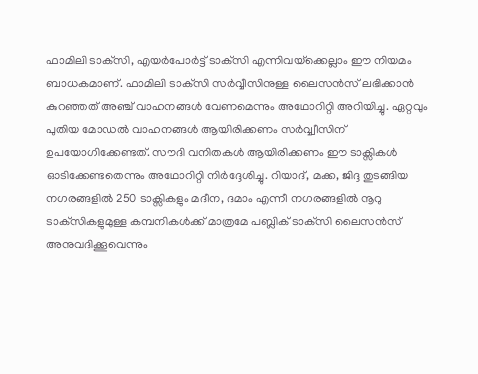ഫാമിലി ടാക്‌സി, എയർപോർട്ട് ടാക്‌സി എന്നിവയ്‌ക്കെല്ലാം ഈ നിയമം ബാധകമാണ്. ഫാമിലി ടാക്‌സി സർവ്വീസിനുള്ള ലൈസൻസ് ലഭിക്കാൻ കുറഞ്ഞത് അഞ്ച് വാഹനങ്ങൾ വേണമെന്നും അഥോറിറ്റി അറിയിച്ചു. ഏറ്റവും പുതിയ മോഡൽ വാഹനങ്ങൾ ആയിരിക്കണം സർവ്വ്വീസിന് ഉപയോഗിക്കേണ്ടത്. സൗദി വനിതകൾ ആയിരിക്കണം ഈ ടാക്സികൾ ഓടിക്കേണ്ടതെന്നും അഥോറിറ്റി നിർദ്ദേശിച്ചു. റിയാദ്, മക്ക, ജിദ്ദ തുടങ്ങിയ നഗരങ്ങളിൽ‌ 250 ടാക്സികളും മദീന, ദമാം എന്നീ നഗരങ്ങളിൽ നൂറു ടാക്‌സികളുമുള്ള കമ്പനികൾക്ക് മാത്രമേ പബ്ലിക് ടാക്‌സി ലൈസൻസ് അനുവദിക്കൂവെന്നും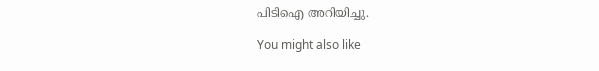പിടിഐ അറിയിച്ചു.

You might also like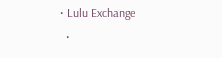• Lulu Exchange
  •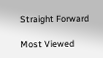Straight Forward

Most Viewed